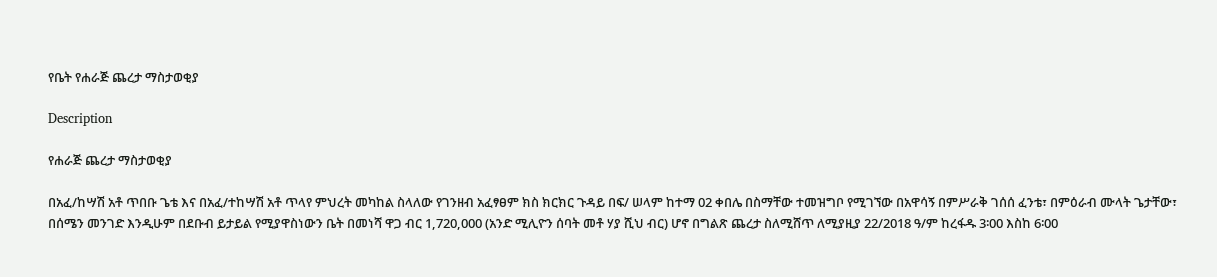የቤት የሐራጅ ጨረታ ማስታወቂያ

Description

የሐራጅ ጨረታ ማስታወቂያ

በአፈ/ከሣሽ አቶ ጥበቡ ጌቴ እና በአፈ/ተከሣሽ አቶ ጥላየ ምህረት መካከል ስላለው የገንዘብ አፈፃፀም ክስ ክርክር ጉዳይ በፍ/ ሠላም ከተማ 02 ቀበሌ በስማቸው ተመዝግቦ የሚገኘው በአዋሳኝ በምሥራቅ ገሰሰ ፈንቴ፣ በምዕራብ ሙላት ጌታቸው፣ በሰሜን መንገድ እንዲሁም በደቡብ ይታይል የሚያዋስነውን ቤት በመነሻ ዋጋ ብር 1,720,000 (አንድ ሚሊዮን ሰባት መቶ ሃያ ሺህ ብር) ሆኖ በግልጽ ጨረታ ስለሚሸጥ ለሚያዚያ 22/2018 ዓ/ም ከረፋዱ 3፡00 እስከ 6፡00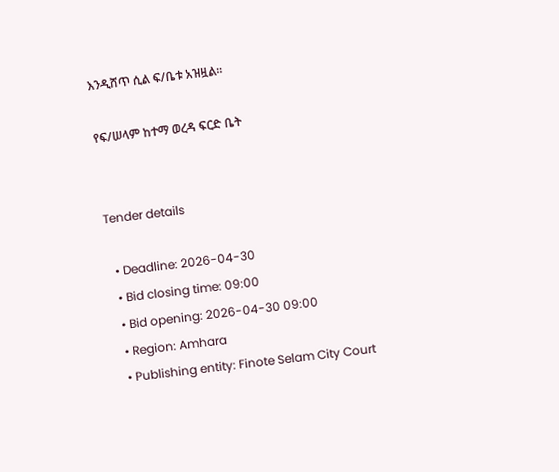እንዲሸጥ ሲል ፍ/ቤቱ አዝዟል፡፡

የፍ/ሠላም ከተማ ወረዳ ፍርድ ቤት


Tender details

  • Deadline: 2026-04-30
  • Bid closing time: 09:00
  • Bid opening: 2026-04-30 09:00
  • Region: Amhara
  • Publishing entity: Finote Selam City Court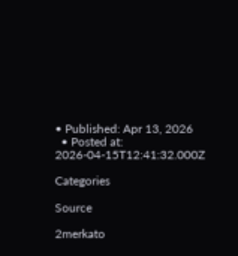• Published: Apr 13, 2026
  • Posted at: 2026-04-15T12:41:32.000Z

Categories

Source

2merkato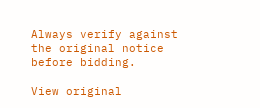Always verify against the original notice before bidding.

View original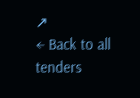↗
← Back to all tenders